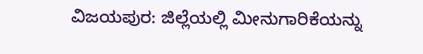ವಿಜಯಪುರ: ಜಿಲ್ಲೆಯಲ್ಲಿ ಮೀನುಗಾರಿಕೆಯನ್ನು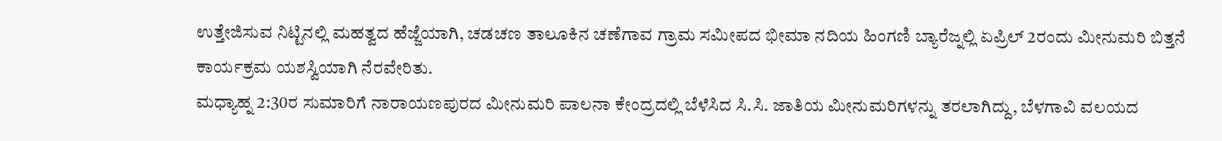ಉತ್ತೇಜಿಸುವ ನಿಟ್ಟಿನಲ್ಲಿ ಮಹತ್ವದ ಹೆಜ್ಜೆಯಾಗಿ, ಚಡಚಣ ತಾಲೂಕಿನ ಚಣೆಗಾವ ಗ್ರಾಮ ಸಮೀಪದ ಭೀಮಾ ನದಿಯ ಹಿಂಗಣಿ ಬ್ಯಾರೆಜ್ನಲ್ಲಿ ಏಪ್ರಿಲ್ 2ರಂದು ಮೀನುಮರಿ ಬಿತ್ತನೆ ಕಾರ್ಯಕ್ರಮ ಯಶಸ್ವಿಯಾಗಿ ನೆರವೇರಿತು.
ಮಧ್ಯಾಹ್ನ 2:30ರ ಸುಮಾರಿಗೆ ನಾರಾಯಣಪುರದ ಮೀನುಮರಿ ಪಾಲನಾ ಕೇಂದ್ರದಲ್ಲಿ ಬೆಳೆಸಿದ ಸಿ.ಸಿ. ಜಾತಿಯ ಮೀನುಮರಿಗಳನ್ನು ತರಲಾಗಿದ್ದು, ಬೆಳಗಾವಿ ವಲಯದ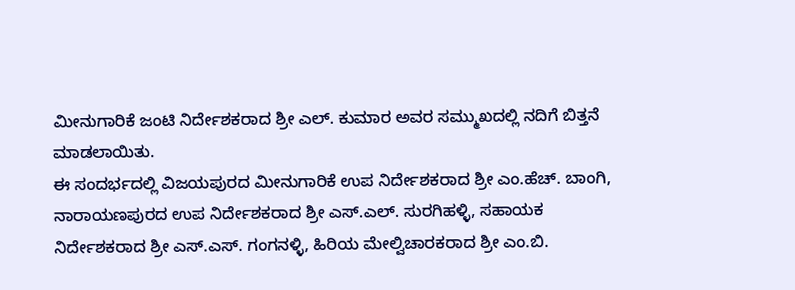ಮೀನುಗಾರಿಕೆ ಜಂಟಿ ನಿರ್ದೇಶಕರಾದ ಶ್ರೀ ಎಲ್. ಕುಮಾರ ಅವರ ಸಮ್ಮುಖದಲ್ಲಿ ನದಿಗೆ ಬಿತ್ತನೆ ಮಾಡಲಾಯಿತು.
ಈ ಸಂದರ್ಭದಲ್ಲಿ ವಿಜಯಪುರದ ಮೀನುಗಾರಿಕೆ ಉಪ ನಿರ್ದೇಶಕರಾದ ಶ್ರೀ ಎಂ.ಹೆಚ್. ಬಾಂಗಿ, ನಾರಾಯಣಪುರದ ಉಪ ನಿರ್ದೇಶಕರಾದ ಶ್ರೀ ಎಸ್.ಎಲ್. ಸುರಗಿಹಳ್ಳಿ, ಸಹಾಯಕ ನಿರ್ದೇಶಕರಾದ ಶ್ರೀ ಎಸ್.ಎಸ್. ಗಂಗನಳ್ಳಿ, ಹಿರಿಯ ಮೇಲ್ವಿಚಾರಕರಾದ ಶ್ರೀ ಎಂ.ಬಿ.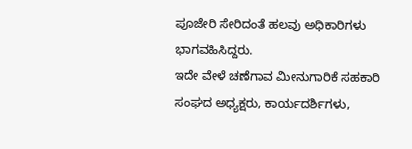ಪೂಜೇರಿ ಸೇರಿದಂತೆ ಹಲವು ಅಧಿಕಾರಿಗಳು ಭಾಗವಹಿಸಿದ್ದರು.
ಇದೇ ವೇಳೆ ಚಣೆಗಾವ ಮೀನುಗಾರಿಕೆ ಸಹಕಾರಿ ಸಂಘದ ಅಧ್ಯಕ್ಷರು, ಕಾರ್ಯದರ್ಶಿಗಳು,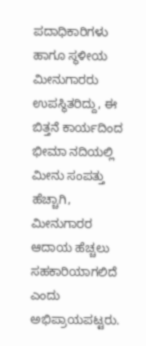ಪದಾಧಿಕಾರಿಗಳು ಹಾಗೂ ಸ್ಥಳೀಯ ಮೀನುಗಾರರು ಉಪಸ್ಥಿತರಿದ್ದು, ಈ ಬಿತ್ತನೆ ಕಾರ್ಯದಿಂದ ಭೀಮಾ ನದಿಯಲ್ಲಿ ಮೀನು ಸಂಪತ್ತು ಹೆಚ್ಚಾಗಿ, ಮೀನುಗಾರರ ಆದಾಯ ಹೆಚ್ಚಲು ಸಹಕಾರಿಯಾಗಲಿದೆ ಎಂದು ಅಭಿಪ್ರಾಯಪಟ್ಟರು.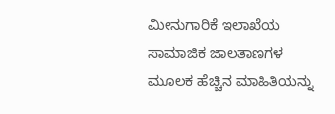ಮೀನುಗಾರಿಕೆ ಇಲಾಖೆಯ ಸಾಮಾಜಿಕ ಜಾಲತಾಣಗಳ ಮೂಲಕ ಹೆಚ್ಚಿನ ಮಾಹಿತಿಯನ್ನು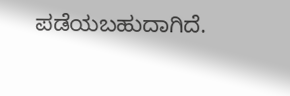ಪಡೆಯಬಹುದಾಗಿದೆ.